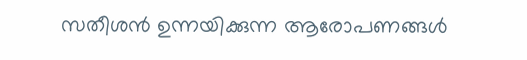സതീശൻ ഉന്നയിക്കുന്ന ആരോപണങ്ങൾ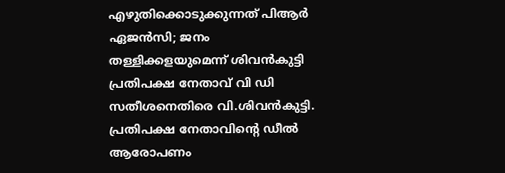എഴുതിക്കൊടുക്കുന്നത് പിആർ ഏജൻസി; ജനം തള്ളിക്കളയുമെന്ന് ശിവൻകുട്ടി
പ്രതിപക്ഷ നേതാവ് വി ഡി സതീശനെതിരെ വി.ശിവൻകുട്ടി. പ്രതിപക്ഷ നേതാവിന്റെ ഡീൽ ആരോപണം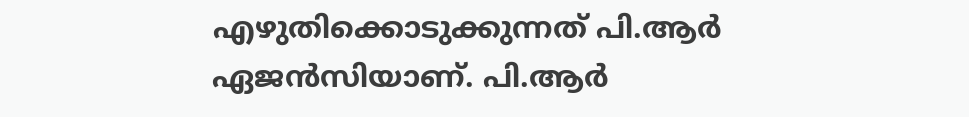എഴുതിക്കൊടുക്കുന്നത് പി.ആർ ഏജൻസിയാണ്. പി.ആർ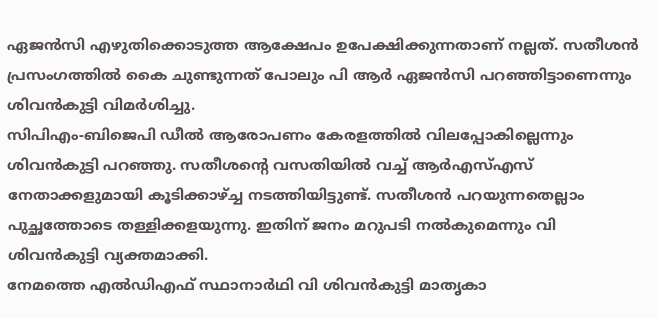ഏജൻസി എഴുതിക്കൊടുത്ത ആക്ഷേപം ഉപേക്ഷിക്കുന്നതാണ് നല്ലത്. സതീശൻ പ്രസംഗത്തിൽ കൈ ചുണ്ടുന്നത് പോലും പി ആർ ഏജൻസി പറഞ്ഞിട്ടാണെന്നും ശിവൻകുട്ടി വിമർശിച്ചു.
സിപിഎം-ബിജെപി ഡീൽ ആരോപണം കേരളത്തിൽ വിലപ്പോകില്ലെന്നും ശിവൻകുട്ടി പറഞ്ഞു. സതീശന്റെ വസതിയിൽ വച്ച് ആർഎസ്എസ് നേതാക്കളുമായി കൂടിക്കാഴ്ച്ച നടത്തിയിട്ടുണ്ട്. സതീശൻ പറയുന്നതെല്ലാം പുച്ഛത്തോടെ തള്ളിക്കളയുന്നു. ഇതിന് ജനം മറുപടി നൽകുമെന്നും വി ശിവൻകുട്ടി വ്യക്തമാക്കി.
നേമത്തെ എൽഡിഎഫ് സ്ഥാനാർഥി വി ശിവൻകുട്ടി മാതൃകാ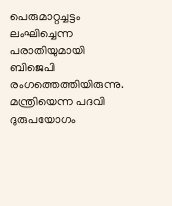പെരുമാറ്റച്ചട്ടം ലംഘിച്ചെന്ന പരാതിയുമായി ബിജെപി രംഗത്തെത്തിയിരുന്നു. മന്ത്രിയെന്ന പദവി ദുരുപയോഗം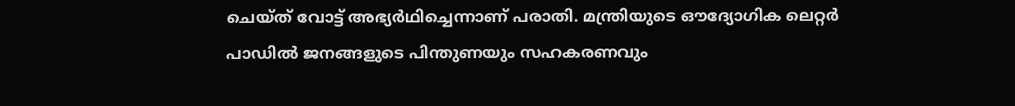ചെയ്ത് വോട്ട് അഭ്യർഥിച്ചെന്നാണ് പരാതി. മന്ത്രിയുടെ ഔദ്യോഗിക ലെറ്റർ പാഡിൽ ജനങ്ങളുടെ പിന്തുണയും സഹകരണവും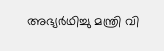അഭ്യർഥിച്ചു മന്ത്രി വി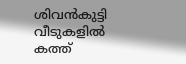ശിവൻകുട്ടി വീടുകളിൽ കത്ത്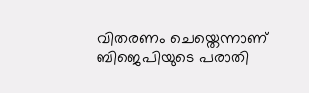വിതരണം ചെയ്തെന്നാണ് ബിജെപിയുടെ പരാതി